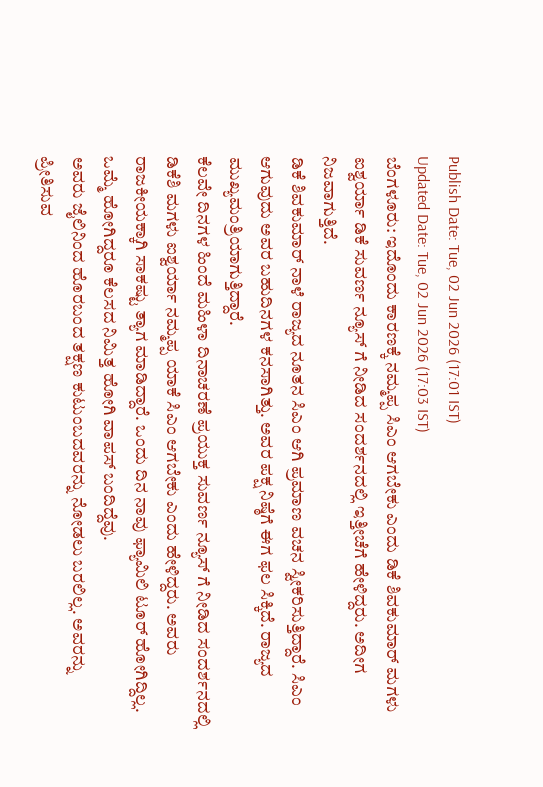Publish Date: Tue, 02 Jun 2026 (17:01 IST)
Updated Date: Tue, 02 Jun 2026 (17:03 IST)
ಬೆಂಗಳೂರು: ಇದೊಂದು ಕಾರಣಕ್ಕೆ ನಮ್ಮಪ್ಪ ಸಿಎಂ ಆಗಬೇಕು ಎಂದು ಡಿಕೆ ಶಿವಕುಮಾರ್ ಮಗಳು ಐಶ್ವರ್ಯಾ ಡಿಕೆ ಸುವರ್ಣ ನ್ಯೂಸ್ ಗೆ ನೀಡಿದ ಸಂದರ್ಶನದಲ್ಲಿ ಇತ್ತೀಚೆಗೆ ಹೇಳಿದ್ದರು. ಅದೀಗ ನಿಜವಾಗುತ್ತಿದೆ.
ಡಿಕೆ ಶಿವಕುಮಾರ್ ನಾಳೆ ರಾಜ್ಯದ ನೂತನ ಸಿಎಂ ಆಗಿ ಪ್ರಮಾಣ ವಚನ ಸ್ವೀಕರಿಸುತ್ತಿದ್ದಾರೆ. ಸಿಎಂ ಆಗುವುದು ಅವರ ಬಹುದಿನಗಳ ಕನಸಾಗಿತ್ತು. ಅವರ ಪಕ್ಷ ನಿಷ್ಠೆಗೆ ಈಗ ಫಲ ಸಿಕ್ಕಿದೆ. ರಾಜ್ಯದ ಮುಖ್ಯಮಂತ್ರಿಯಾಗುತ್ತಿದ್ದಾರೆ.
ಕೆಲವೇ ದಿನಗಳ ಹಿಂದೆ ಮಹಿಳಾ ದಿನಾಚರಣೆ ಪ್ರಯುಕ್ತ ಸುವರ್ಣ ನ್ಯೂಸ್ ಗೆ ನೀಡಿದ ಸಂದರ್ಶನದಲ್ಲಿ ಡಿಕೆಶಿ ಮಗಳು ಐಶ್ವರ್ಯಾ ನಮ್ಮಪ್ಪ ಯಾಕೆ ಸಿಎಂ ಆಗಬೇಕು ಎಂದು ಹೇಳಿದ್ದರು. ಅವರು ರಾಜಕೀಯಕ್ಕಾಗಿ ಸಾಕಷ್ಟು ತ್ಯಾಗ ಮಾಡಿದ್ದಾರೆ. ಒಂದು ದಿನ ನಾವು ಫ್ಯಾಮಿಲಿ ಟೂರ್ ಹೋಗಿದ್ದಿಲ್ಲ. ಒಮ್ಮೆ ಹೋಗಿದ್ದರೂ ಕೆಲಸದ ನಿಮಿತ್ತ ಹೋಗಿ ವಾಪಸ್ ಬಂದಿದ್ದೆವು.
ಅವರು ಜೈಲಿನಿಂದ ಹೊರಬಂದ ತಕ್ಷಣ ಕುಟುಂಬದವರನ್ನು ನೋಡಲು ಬರಲಿಲ್ಲ. ಅವರನ್ನು ಪ್ರೀತಿಸುವ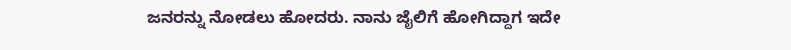ಜನರನ್ನು ನೋಡಲು ಹೋದರು. ನಾನು ಜೈಲಿಗೆ ಹೋಗಿದ್ದಾಗ ಇದೇ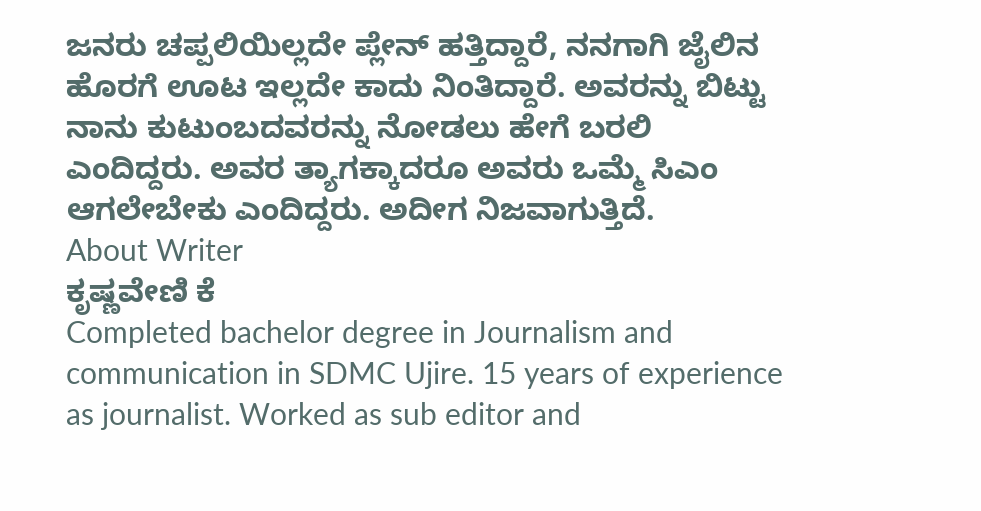ಜನರು ಚಪ್ಪಲಿಯಿಲ್ಲದೇ ಪ್ಲೇನ್ ಹತ್ತಿದ್ದಾರೆ, ನನಗಾಗಿ ಜೈಲಿನ ಹೊರಗೆ ಊಟ ಇಲ್ಲದೇ ಕಾದು ನಿಂತಿದ್ದಾರೆ. ಅವರನ್ನು ಬಿಟ್ಟು ನಾನು ಕುಟುಂಬದವರನ್ನು ನೋಡಲು ಹೇಗೆ ಬರಲಿ ಎಂದಿದ್ದರು. ಅವರ ತ್ಯಾಗಕ್ಕಾದರೂ ಅವರು ಒಮ್ಮೆ ಸಿಎಂ ಆಗಲೇಬೇಕು ಎಂದಿದ್ದರು. ಅದೀಗ ನಿಜವಾಗುತ್ತಿದೆ.
About Writer
ಕೃಷ್ಣವೇಣಿ ಕೆ
Completed bachelor degree in Journalism and communication in SDMC Ujire. 15 years of experience as journalist. Worked as sub editor and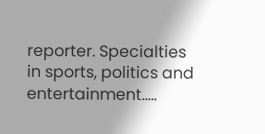reporter. Specialties in sports, politics and entertainment.....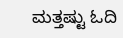ಮತ್ತಷ್ಟು ಓದಿ